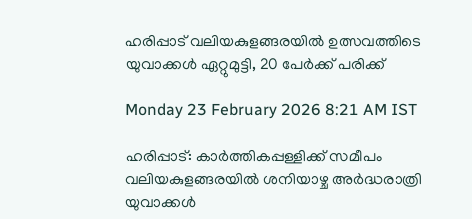ഹരിപ്പാട് വലിയകുളങ്ങരയിൽ ഉത്സവത്തിടെ യുവാക്കൾ ഏറ്റുമുട്ടി, 20 പേർക്ക് പരിക്ക്

Monday 23 February 2026 8:21 AM IST

ഹരിപ്പാട്: കാർത്തികപ്പള്ളിക്ക് സമീപം വലിയകുളങ്ങരയിൽ ശനിയാഴ്ച അർദ്ധരാത്രി യുവാക്കൾ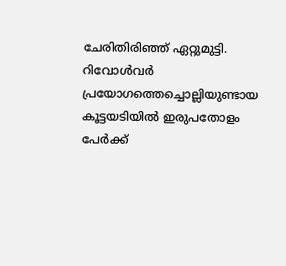ചേരിതിരിഞ്ഞ് ഏറ്റുമുട്ടി. റിവോൾവർ പ്രയോഗത്തെച്ചൊല്ലിയുണ്ടായ കൂട്ടയടിയിൽ ഇരുപതോളം പേർക്ക്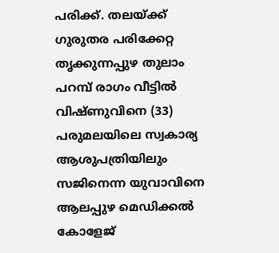പരിക്ക്. തലയ്ക്ക് ഗുരുതര പരിക്കേറ്റ തൃക്കുന്നപ്പുഴ തുലാം പറമ്പ് രാഗം വീട്ടിൽ വിഷ്ണുവിനെ (33) പരുമലയിലെ സ്വകാര്യ ആശുപത്രിയിലും സജിനെന്ന യുവാവിനെ ആലപ്പുഴ മെഡിക്കൽ കോളേജ്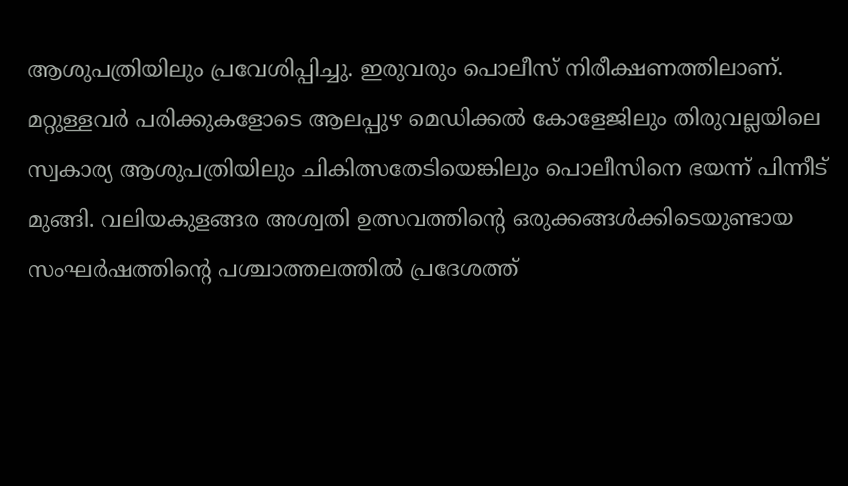ആശുപത്രിയിലും പ്രവേശിപ്പിച്ചു. ഇരുവരും പൊലീസ് നിരീക്ഷണത്തിലാണ്. മറ്റുള്ളവർ പരിക്കുകളോടെ ആലപ്പുഴ മെഡിക്കൽ കോളേജിലും തിരുവല്ലയിലെ സ്വകാര്യ ആശുപത്രിയിലും ചികിത്സതേടിയെങ്കിലും പൊലീസിനെ ഭയന്ന് പിന്നീട് മുങ്ങി. വലിയകുളങ്ങര അശ്വതി ഉത്സവത്തിന്റെ ഒരുക്കങ്ങൾക്കിടെയുണ്ടായ സംഘർഷത്തിന്റെ പശ്ചാത്തലത്തിൽ പ്രദേശത്ത്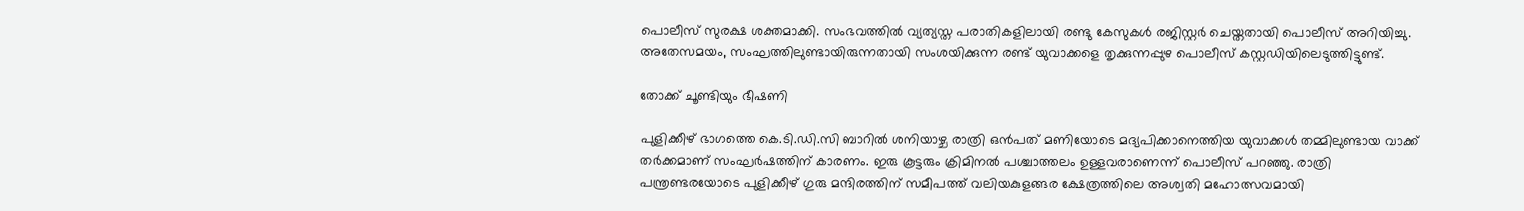പൊലീസ് സുരക്ഷ ശക്തമാക്കി. സംഭവത്തിൽ വ്യത്യസ്ത പരാതികളിലായി രണ്ടു കേസുകൾ രജിസ്റ്റർ ചെയ്തതായി പൊലീസ് അറിയിച്ചു. അതേസമയം, സംഘത്തിലുണ്ടായിരുന്നതായി സംശയിക്കുന്ന രണ്ട് യുവാക്കളെ തൃക്കുന്നപ്പുഴ പൊലീസ് കസ്റ്റഡിയിലെടുത്തിട്ടുണ്ട്.

തോക്ക് ചൂണ്ടിയും ഭീഷണി

പുളിക്കീഴ് ഭാഗത്തെ കെ.ടി.ഡി.സി ബാറിൽ ശനിയാഴ്ച രാത്രി ഒൻപത് മണിയോടെ മദ്യപിക്കാനെത്തിയ യുവാക്കൾ തമ്മിലുണ്ടായ വാക്ക് തർക്കമാണ് സംഘർഷത്തിന് കാരണം. ഇരു കൂട്ടരും ക്രിമിനൽ പശ്ചാത്തലം ഉള്ളവരാണെന്ന് പൊലീസ് പറഞ്ഞു. രാത്രി പന്ത്രണ്ടരയോടെ പുളിക്കീഴ്‌ ഗുരു മന്ദിരത്തിന് സമീപത്ത് വലിയകുളങ്ങര ക്ഷേത്രത്തിലെ അശ്വതി മഹോത്സവമായി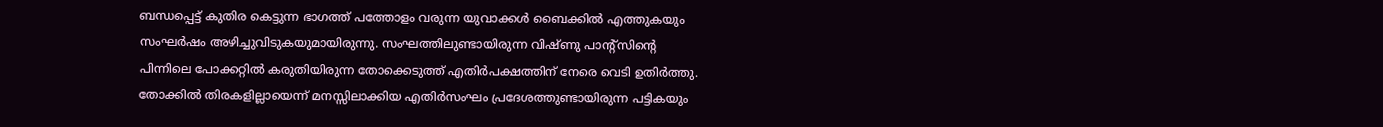ബന്ധപ്പെട്ട് കുതിര കെട്ടുന്ന ഭാഗത്ത് പത്തോളം വരുന്ന യുവാക്കൾ ബൈക്കിൽ എത്തുകയും സംഘർഷം അഴിച്ചുവിടുകയുമായിരുന്നു. സംഘത്തിലുണ്ടായിരുന്ന വിഷ്ണു പാന്റ്സിന്റെ പിന്നിലെ പോക്കറ്റിൽ കരുതിയിരുന്ന തോക്കെടുത്ത് എതിർപക്ഷത്തിന് നേരെ വെടി ഉതിർത്തു. തോക്കിൽ തിരകളില്ലായെന്ന് മനസ്സിലാക്കിയ എതിർസംഘം പ്രദേശത്തുണ്ടായിരുന്ന പട്ടികയും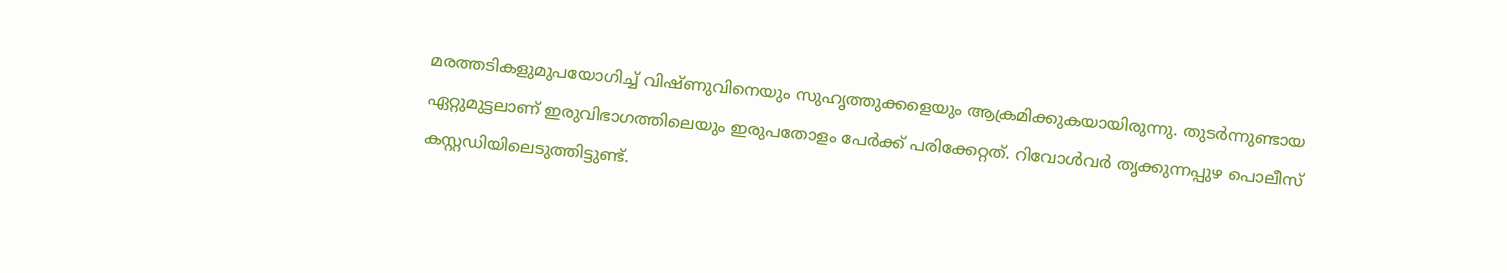മരത്തടികളുമുപയോഗിച്ച് വിഷ്ണുവിനെയും സുഹൃത്തുക്കളെയും ആക്രമിക്കുകയായിരുന്നു. തുടർന്നുണ്ടായ ഏറ്റുമുട്ടലാണ് ഇരുവിഭാഗത്തിലെയും ഇരുപതോളം പേർക്ക് പരിക്കേറ്റത്. റിവോൾവർ തൃക്കുന്നപ്പുഴ പൊലീസ് കസ്റ്റഡിയിലെടുത്തിട്ടുണ്ട്.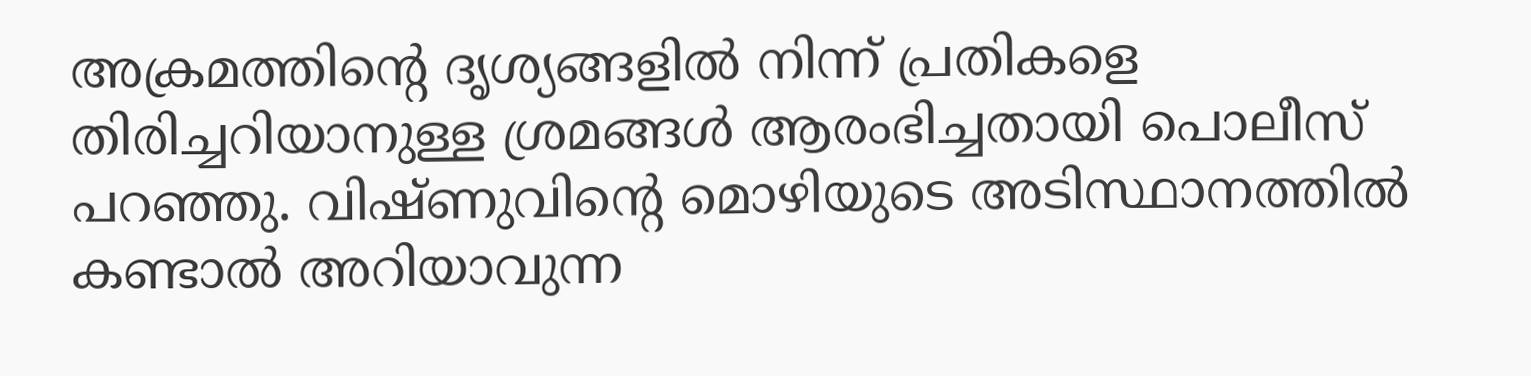അക്രമത്തിന്റെ ദൃശ്യങ്ങളിൽ നിന്ന് പ്രതികളെ തിരിച്ചറിയാനുള്ള ശ്രമങ്ങൾ ആരംഭിച്ചതായി പൊലീസ് പറഞ്ഞു. വിഷ്ണുവിന്റെ മൊഴിയുടെ അടിസ്ഥാനത്തിൽ കണ്ടാൽ അറിയാവുന്ന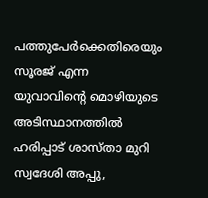പത്തുപേർക്കെതിരെയും സൂരജ് എന്ന യുവാവിന്റെ മൊഴിയുടെ അടിസ്ഥാനത്തിൽ ഹരിപ്പാട് ശാസ്താ മുറി സ്വദേശി അപ്പു,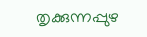തൃക്കുന്നപ്പുഴ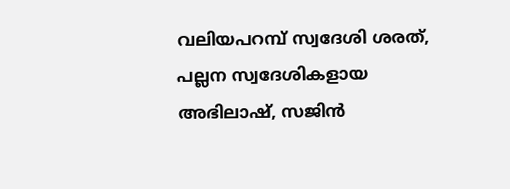വലിയപറമ്പ് സ്വദേശി ശരത്, പല്ലന സ്വദേശികളായ അഭിലാഷ്, സജിൻ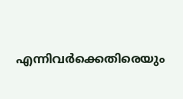എന്നിവർക്കെതിരെയും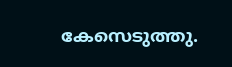കേസെടുത്തു.